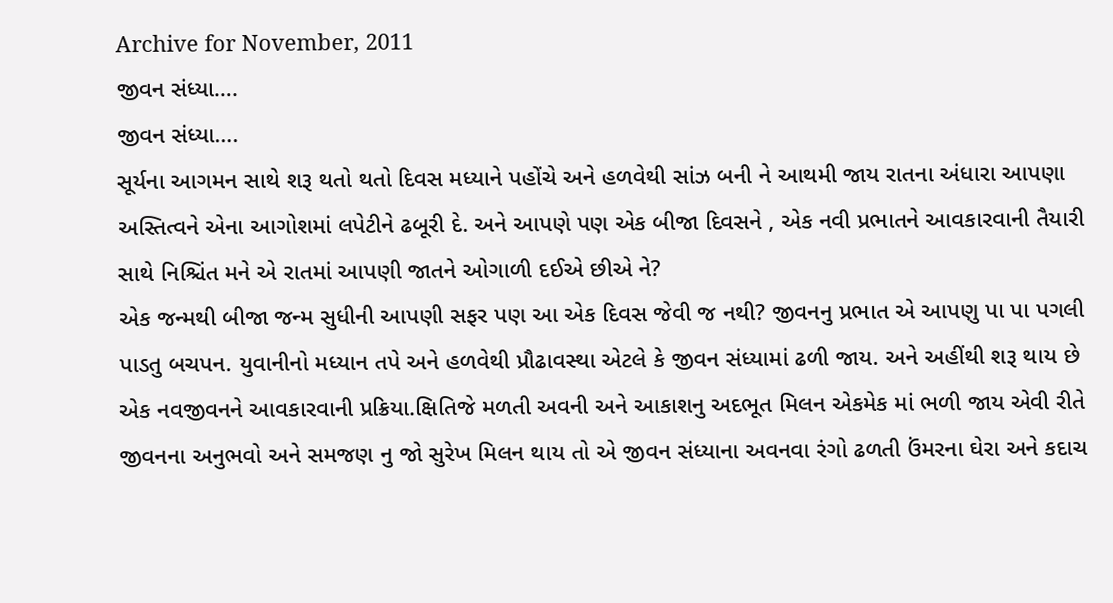Archive for November, 2011
જીવન સંધ્યા….
જીવન સંધ્યા….
સૂર્યના આગમન સાથે શરૂ થતો થતો દિવસ મધ્યાને પહોંચે અને હળવેથી સાંઝ બની ને આથમી જાય રાતના અંધારા આપણા અસ્તિત્વને એના આગોશમાં લપેટીને ઢબૂરી દે. અને આપણે પણ એક બીજા દિવસને , એક નવી પ્રભાતને આવકારવાની તૈયારી સાથે નિશ્ચિંત મને એ રાતમાં આપણી જાતને ઓગાળી દઈએ છીએ ને?
એક જન્મથી બીજા જન્મ સુધીની આપણી સફર પણ આ એક દિવસ જેવી જ નથી? જીવનનુ પ્રભાત એ આપણુ પા પા પગલી પાડતુ બચપન. યુવાનીનો મધ્યાન તપે અને હળવેથી પ્રૌઢાવસ્થા એટલે કે જીવન સંધ્યામાં ઢળી જાય. અને અહીંથી શરૂ થાય છે એક નવજીવનને આવકારવાની પ્રક્રિયા.ક્ષિતિજે મળતી અવની અને આકાશનુ અદભૂત મિલન એકમેક માં ભળી જાય એવી રીતે જીવનના અનુભવો અને સમજણ નુ જો સુરેખ મિલન થાય તો એ જીવન સંધ્યાના અવનવા રંગો ઢળતી ઉંમરના ઘેરા અને કદાચ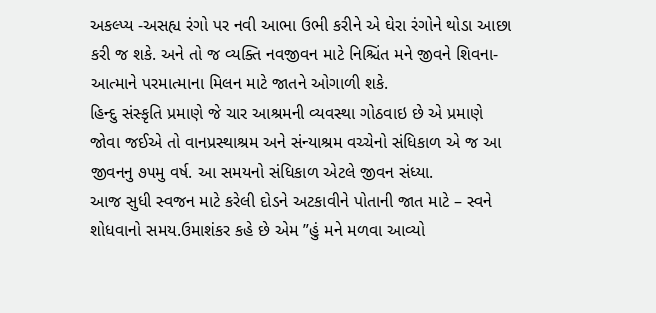અકલ્પ્ય -અસહ્ય રંગો પર નવી આભા ઉભી કરીને એ ઘેરા રંગોને થોડા આછા કરી જ શકે. અને તો જ વ્યક્તિ નવજીવન માટે નિશ્ચિંત મને જીવને શિવના- આત્માને પરમાત્માના મિલન માટે જાતને ઓગાળી શકે.
હિન્દુ સંસ્કૃતિ પ્રમાણે જે ચાર આશ્રમની વ્યવસ્થા ગોઠવાઇ છે એ પ્રમાણે જોવા જઈએ તો વાનપ્રસ્થાશ્રમ અને સંન્યાશ્રમ વચ્ચેનો સંધિકાળ એ જ આ જીવનનુ ૭૫મુ વર્ષ. આ સમયનો સંધિકાળ એટલે જીવન સંધ્યા.
આજ સુધી સ્વજન માટે કરેલી દોડને અટકાવીને પોતાની જાત માટે – સ્વને શોધવાનો સમય.ઉમાશંકર કહે છે એમ ”હું મને મળવા આવ્યો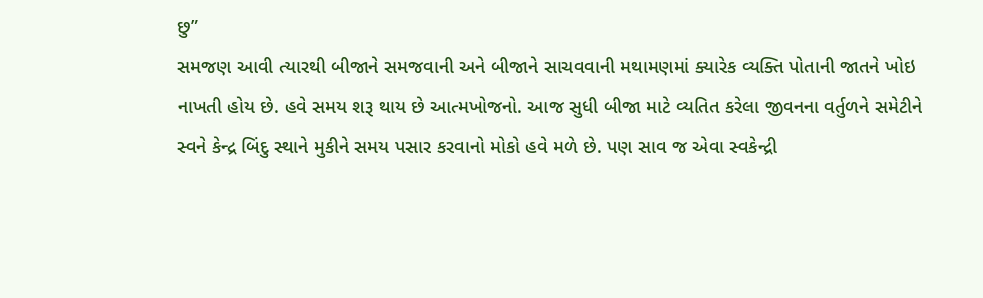છુ”
સમજણ આવી ત્યારથી બીજાને સમજવાની અને બીજાને સાચવવાની મથામણમાં ક્યારેક વ્યક્તિ પોતાની જાતને ખોઇ નાખતી હોય છે. હવે સમય શરૂ થાય છે આત્મખોજનો. આજ સુધી બીજા માટે વ્યતિત કરેલા જીવનના વર્તુળને સમેટીને સ્વને કેન્દ્ર બિંદુ સ્થાને મુકીને સમય પસાર કરવાનો મોકો હવે મળે છે. પણ સાવ જ એવા સ્વકેન્દ્રી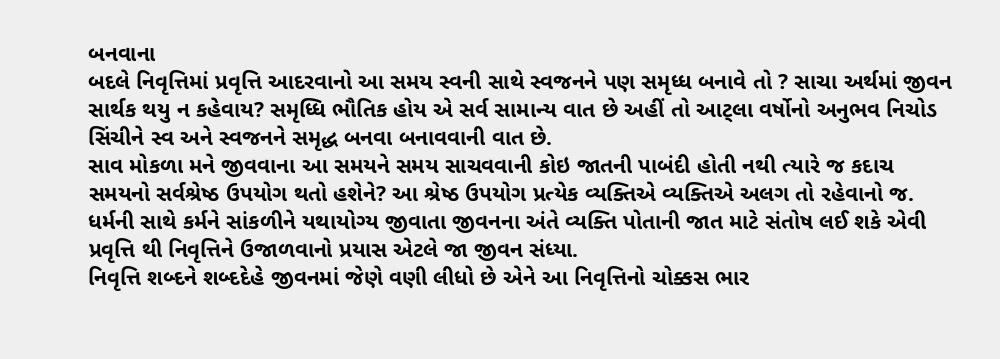બનવાના
બદલે નિવૃત્તિમાં પ્રવૃત્તિ આદરવાનો આ સમય સ્વની સાથે સ્વજનને પણ સમૃધ્ધ બનાવે તો ? સાચા અર્થમાં જીવન સાર્થક થયુ ન કહેવાય? સમૃધ્ધિ ભૌતિક હોય એ સર્વ સામાન્ય વાત છે અહીં તો આટ્લા વર્ષોનો અનુભવ નિચોડ સિંચીને સ્વ અને સ્વજનને સમૃદ્ધ બનવા બનાવવાની વાત છે.
સાવ મોકળા મને જીવવાના આ સમયને સમય સાચવવાની કોઇ જાતની પાબંદી હોતી નથી ત્યારે જ કદાચ સમયનો સર્વશ્રેષ્ઠ ઉપયોગ થતો હશેને? આ શ્રેષ્ઠ ઉપયોગ પ્રત્યેક વ્યક્તિએ વ્યક્તિએ અલગ તો રહેવાનો જ. ધર્મની સાથે કર્મને સાંકળીને યથાયોગ્ય જીવાતા જીવનના અંતે વ્યક્તિ પોતાની જાત માટે સંતોષ લઈ શકે એવી પ્રવૃત્તિ થી નિવૃત્તિને ઉજાળવાનો પ્રયાસ એટલે જા જીવન સંધ્યા.
નિવૃત્તિ શબ્દને શબ્દદેહે જીવનમાં જેણે વણી લીધો છે એને આ નિવૃત્તિનો ચોક્કસ ભાર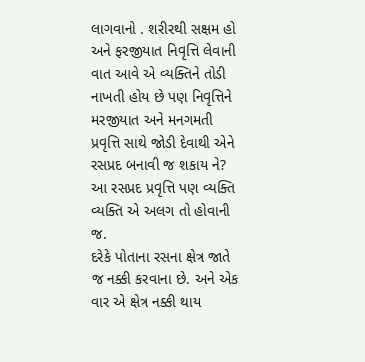લાગવાનો . શરીરથી સક્ષમ હો અને ફરજીયાત નિવૃત્તિ લેવાની વાત આવે એ વ્યક્તિને તોડી નાખતી હોય છે પણ નિવૃત્તિને મરજીયાત અને મનગમતી પ્રવૃત્તિ સાથે જોડી દેવાથી એને રસપ્રદ બનાવી જ શકાય ને? આ રસપ્રદ પ્રવૃત્તિ પણ વ્યક્તિ વ્યક્તિ એ અલગ તો હોવાની જ.
દરેકે પોતાના રસના ક્ષેત્ર જાતે જ નક્કી કરવાના છે. અને એક વાર એ ક્ષેત્ર નક્કી થાય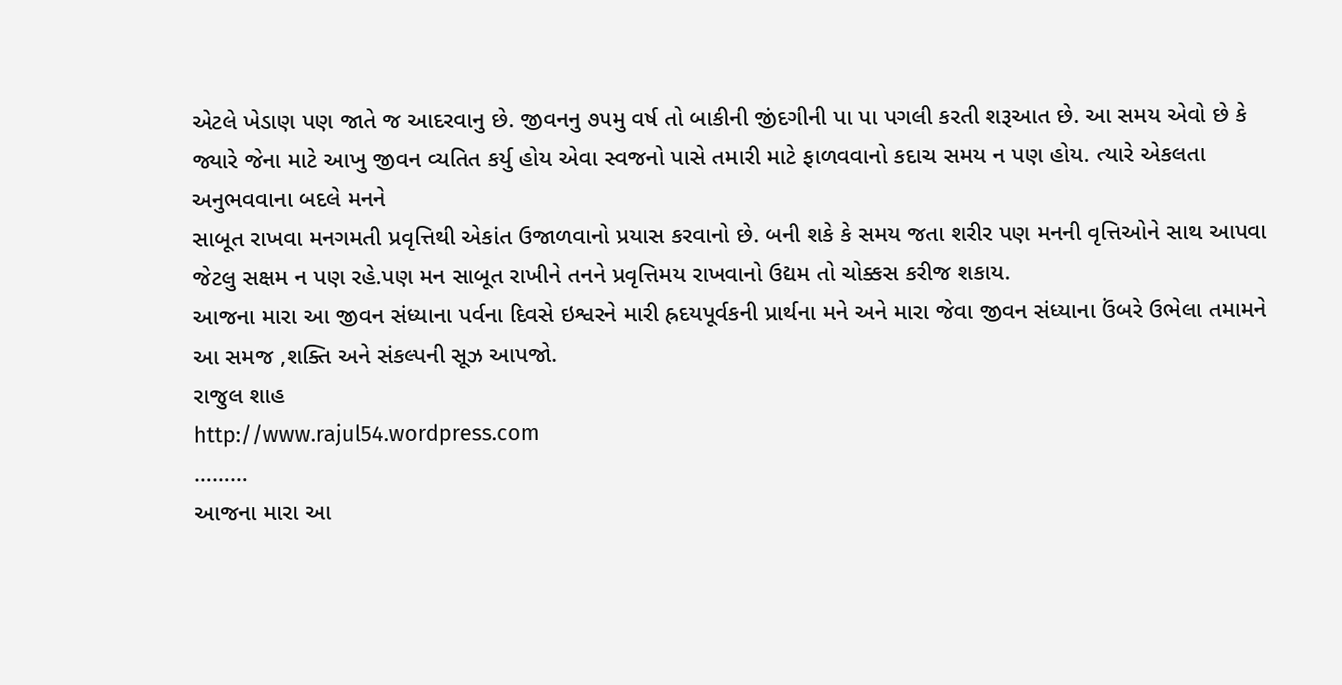એટલે ખેડાણ પણ જાતે જ આદરવાનુ છે. જીવનનુ ૭૫મુ વર્ષ તો બાકીની જીંદગીની પા પા પગલી કરતી શરૂઆત છે. આ સમય એવો છે કે જ્યારે જેના માટે આખુ જીવન વ્યતિત કર્યુ હોય એવા સ્વજનો પાસે તમારી માટે ફાળવવાનો કદાચ સમય ન પણ હોય. ત્યારે એકલતા અનુભવવાના બદલે મનને
સાબૂત રાખવા મનગમતી પ્રવૃત્તિથી એકાંત ઉજાળવાનો પ્રયાસ કરવાનો છે. બની શકે કે સમય જતા શરીર પણ મનની વૃત્તિઓને સાથ આપવા જેટલુ સક્ષમ ન પણ રહે.પણ મન સાબૂત રાખીને તનને પ્રવૃત્તિમય રાખવાનો ઉદ્યમ તો ચોક્કસ કરીજ શકાય.
આજના મારા આ જીવન સંધ્યાના પર્વના દિવસે ઇશ્વરને મારી હ્રદયપૂર્વકની પ્રાર્થના મને અને મારા જેવા જીવન સંધ્યાના ઉંબરે ઉભેલા તમામને આ સમજ ,શક્તિ અને સંકલ્પની સૂઝ આપજો.
રાજુલ શાહ
http://www.rajul54.wordpress.com
………
આજના મારા આ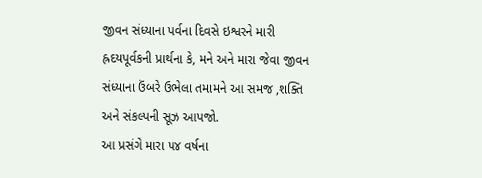જીવન સંધ્યાના પર્વના દિવસે ઇશ્વરને મારી હ્રદયપૂર્વકની પ્રાર્થના કે, મને અને મારા જેવા જીવન સંધ્યાના ઉંબરે ઉભેલા તમામને આ સમજ ,શક્તિ અને સંકલ્પની સૂઝ આપજો.
આ પ્રસંગે મારા ૫૪ વર્ષના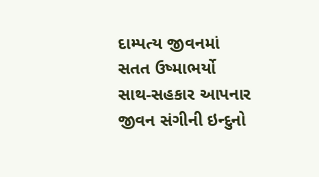દામ્પત્ય જીવનમાં સતત ઉષ્માભર્યો સાથ-સહકાર આપનાર જીવન સંગીની ઇન્દુનો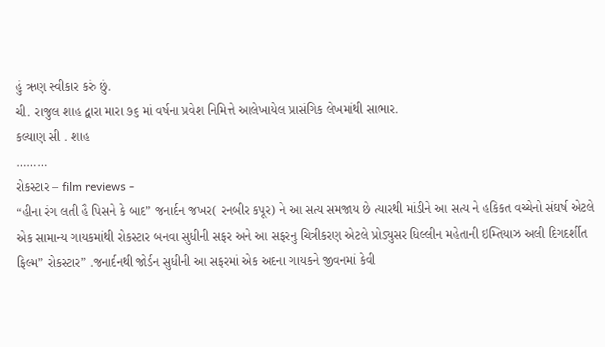હું ઋણ સ્વીકાર કરું છું.
ચી. રાજુલ શાહ દ્વારા મારા ૭૬ માં વર્ષના પ્રવેશ નિમિત્તે આલેખાયેલ પ્રાસંગિક લેખમાંથી સાભાર.
કલ્યાણ સી . શાહ
………
રોકસ્ટાર – film reviews -
“હીના રંગ લતી હૈ પિસને કે બાદ” જનાર્દન જખર( રનબીર કપૂર) ને આ સત્ય સમજાય છે ત્યારથી માંડીને આ સત્ય ને હકિકત વચ્ચેનો સંઘર્ષ એટલે એક સામાન્ય ગાયકમાંથી રોકસ્ટાર બનવા સુધીની સફર અને આ સફરનુ ચિત્રીકરણ એટલે પ્રોડ્યુસર ધિલ્લીન મહેતાની ઇમ્તિયાઝ અલી દિગદર્શીત ફિલ્મ” રોકસ્ટાર” .જનાર્દનથી જોર્ડન સુધીની આ સફરમાં એક અદના ગાયકને જીવનમાં કેવી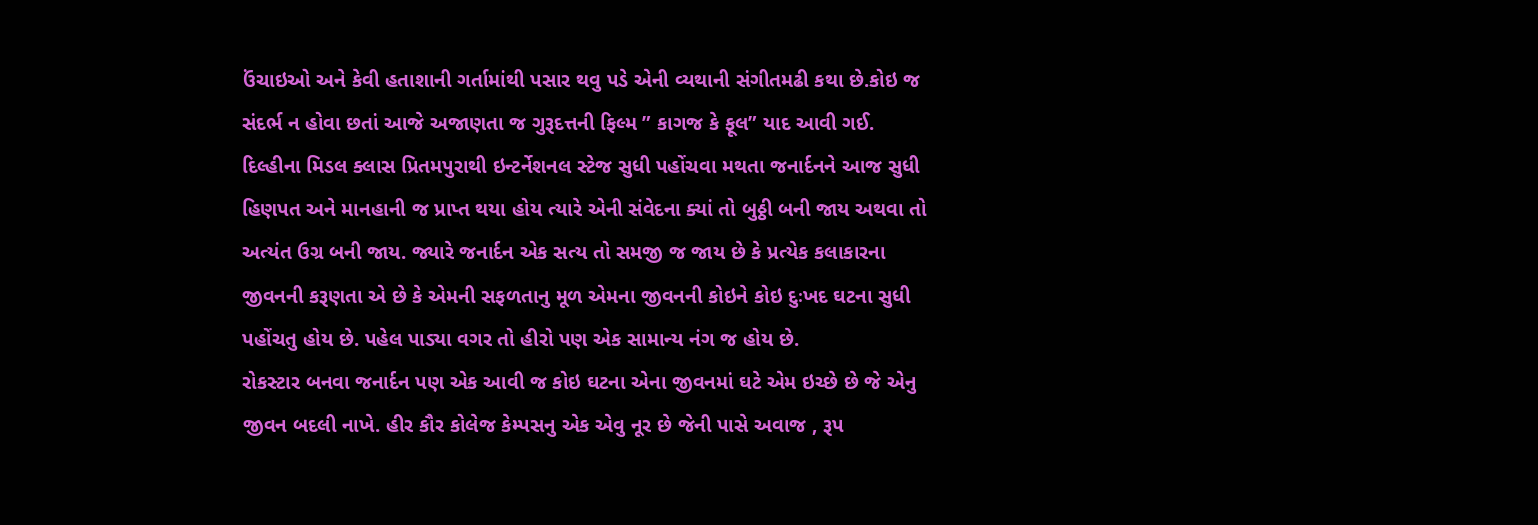ઉંચાઇઓ અને કેવી હતાશાની ગર્તામાંથી પસાર થવુ પડે એની વ્યથાની સંગીતમઢી કથા છે.કોઇ જ સંદર્ભ ન હોવા છતાં આજે અજાણતા જ ગુરૂદત્તની ફિલ્મ ” કાગજ કે ફૂલ” યાદ આવી ગઈ.
દિલ્હીના મિડલ ક્લાસ પ્રિતમપુરાથી ઇન્ટર્નેશનલ સ્ટેજ સુધી પહોંચવા મથતા જનાર્દનને આજ સુધી હિણપત અને માનહાની જ પ્રાપ્ત થયા હોય ત્યારે એની સંવેદના ક્યાં તો બુઠ્ઠી બની જાય અથવા તો અત્યંત ઉગ્ર બની જાય. જ્યારે જનાર્દન એક સત્ય તો સમજી જ જાય છે કે પ્રત્યેક કલાકારના જીવનની કરૂણતા એ છે કે એમની સફળતાનુ મૂળ એમના જીવનની કોઇને કોઇ દુઃખદ ઘટના સુધી પહોંચતુ હોય છે. પહેલ પાડ્યા વગર તો હીરો પણ એક સામાન્ય નંગ જ હોય છે.
રોકસ્ટાર બનવા જનાર્દન પણ એક આવી જ કોઇ ઘટના એના જીવનમાં ઘટે એમ ઇચ્છે છે જે એનુ જીવન બદલી નાખે. હીર કૌર કોલેજ કેમ્પસનુ એક એવુ નૂર છે જેની પાસે અવાજ , રૂપ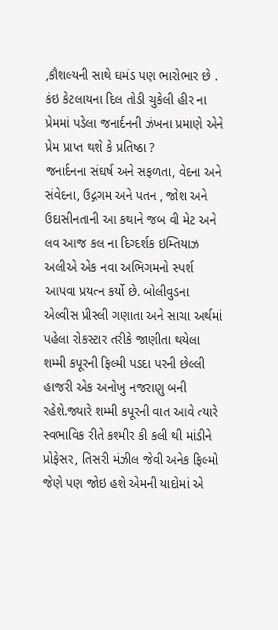,કૌશલ્યની સાથે ઘમંડ પણ ભારોભાર છે . કંઇ કેટલાયના દિલ તોડી ચુકેલી હીર ના પ્રેમમાં પડેલા જનાર્દનની ઝંખના પ્રમાણે એને પ્રેમ પ્રાપ્ત થશે કે પ્રતિષ્ઠા ?
જનાર્દનના સંઘર્ષ અને સફળતા, વેદના અને સંવેદના, ઉદ્ગગમ અને પતન , જોશ અને ઉદાસીનતાની આ કથાને જબ વી મેટ અને લવ આજ કલ ના દિગ્દર્શક ઇમ્તિયાઝ અલીએ એક નવા અભિગમનો સ્પર્શ આપવા પ્રયત્ન કર્યો છે. બોલીવુડના એલ્વીસ પ્રીસ્લી ગણાતા અને સાચા અર્થમાં પહેલા રોકસ્ટાર તરીકે જાણીતા થયેલા શમ્મી કપૂરની ફિલ્મી પડદા પરની છેલ્લી હાજરી એક અનોખુ નજરાણુ બની રહેશે.જ્યારે શમ્મી કપૂરની વાત આવે ત્યારે સ્વભાવિક રીતે કશ્મીર કી કલી થી માંડીને પ્રોફેસર, તિસરી મંઝીલ જેવી અનેક ફિલ્મો જેણે પણ જોઇ હશે એમની યાદોમાં એ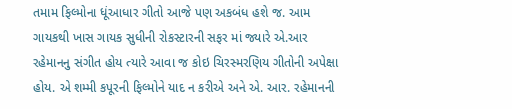તમામ ફિલ્મોના ધૂંઆધાર ગીતો આજે પણ અકબંધ હશે જ. આમ ગાયકથી ખાસ ગાયક સુધીની રોકસ્ટારની સફર માં જ્યારે એ.આર રહેમાનનુ સંગીત હોય ત્યારે આવા જ કોઇ ચિરસ્મરણિય ગીતોની અપેક્ષા હોય. એ શમ્મી કપૂરની ફિલ્મોને યાદ ન કરીએ અને એ. આર. રહેમાનની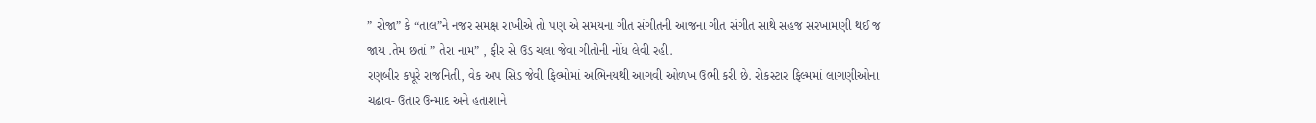” રોજા” કે “તાલ”ને નજર સમક્ષ રાખીએ તો પણ એ સમયના ગીત સંગીતની આજના ગીત સંગીત સાથે સહજ સરખામણી થઈ જ જાય .તેમ છતાં ” તેરા નામ” , ફીર સે ઉડ ચલા જેવા ગીતોની નોંધ લેવી રહી.
રણબીર કપૂરે રાજનિતી, વેક અપ સિડ જેવી ફિલ્મોમાં અભિનયથી આગવી ઓળખ ઉભી કરી છે. રોકસ્ટાર ફિલ્મમાં લાગણીઓના ચઢાવ- ઉતાર ઉન્માદ અને હતાશાને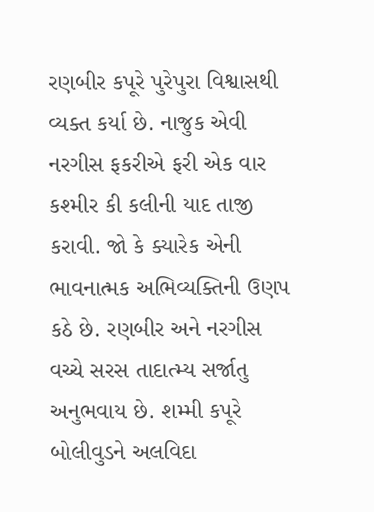રણબીર કપૂરે પુરેપુરા વિશ્વાસથી વ્યક્ત કર્યા છે. નાજુક એવી નરગીસ ફકરીએ ફરી એક વાર કશ્મીર કી કલીની યાદ તાજી કરાવી. જો કે ક્યારેક એની ભાવનાત્મક અભિવ્યક્તિની ઉણપ કઠે છે. રણબીર અને નરગીસ વચ્ચે સરસ તાદાત્મ્ય સર્જાતુ અનુભવાય છે. શમ્મી કપૂરે બોલીવુડને અલવિદા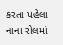કરતા પહેલા નાના રોલમાં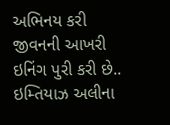અભિનય કરી જીવનની આખરી ઇનિંગ પુરી કરી છે..
ઇમ્તિયાઝ અલીના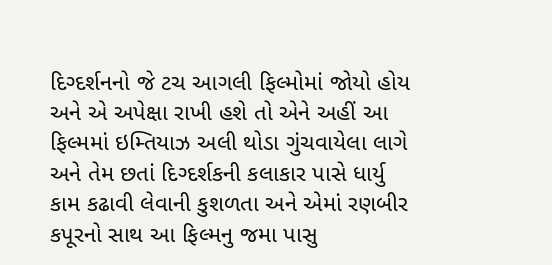દિગ્દર્શનનો જે ટચ આગલી ફિલ્મોમાં જોયો હોય અને એ અપેક્ષા રાખી હશે તો એને અહીં આ ફિલ્મમાં ઇમ્તિયાઝ અલી થોડા ગુંચવાયેલા લાગે અને તેમ છતાં દિગ્દર્શકની કલાકાર પાસે ધાર્યુ કામ કઢાવી લેવાની કુશળતા અને એમાં રણબીર કપૂરનો સાથ આ ફિલ્મનુ જમા પાસુ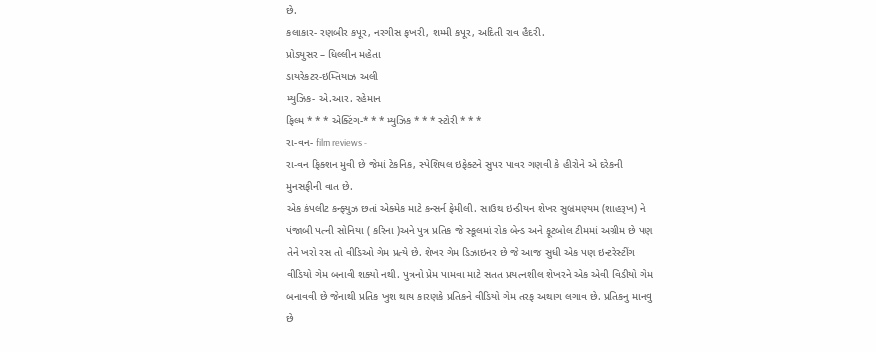છે.
કલાકાર- રણબીર કપૂર, નરગીસ ફખરી, શમ્મી કપૂર, અદિતી રાવ હૈદરી.
પ્રોડયુસર – ધિલ્લીન મહેતા
ડાયરેકટર-ઇમ્તિયાઝ અલી
મ્યુઝિક- એ.આર. રહેમાન
ફિલ્મ * * * એક્ટિંગ-* * * મ્યુઝિક * * * સ્ટોરી * * *
રા-વન- film reviews -
રા-વન ફિક્શન મુવી છે જેમાં ટેકનિક, સ્પેશિયલ ઇફેક્ટને સુપર પાવર ગણવી કે હીરોને એ દરેકની મુનસફીની વાત છે.
એક કંપલીટ કન્ફ્યુઝ છતાં એક્મેક માટે કન્સર્ન ફેમીલી. સાઉથ ઇન્ડીયન શેખર સુબ્રમણ્યમ (શાહરૂખ) ને પંજાબી પત્ની સોનિયા ( કરિના )અને પુત્ર પ્રતિક જે સ્કૂલમાં રોક બેન્ડ અને ફૂટબોલ ટીમમાં અગ્રીમ છે પણ તેને ખરો રસ તો વીડિઓ ગેમ પ્રત્યે છે. શેખર ગેમ ડિઝાઇનર છે જે આજ સુધી એક પણ ઇન્ટરેસ્ટીંગ વીડિયો ગેમ બનાવી શક્યો નથી. પુત્રનો પ્રેમ પામવા માટે સતત પ્રયત્નશીલ શેખરને એક એવી વિડીયો ગેમ બનાવવી છે જેનાથી પ્રતિક ખુશ થાય કારણકે પ્રતિકને વીડિયો ગેમ તરફ અથાગ લગાવ છે. પ્રતિકનુ માનવુ છે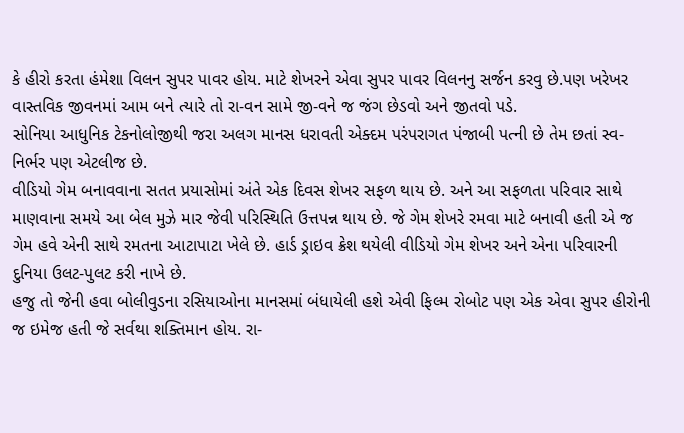કે હીરો કરતા હંમેશા વિલન સુપર પાવર હોય. માટે શેખરને એવા સુપર પાવર વિલનનુ સર્જન કરવુ છે.પણ ખરેખર વાસ્તવિક જીવનમાં આમ બને ત્યારે તો રા-વન સામે જી-વને જ જંગ છેડવો અને જીતવો પડે.
સોનિયા આધુનિક ટેકનોલોજીથી જરા અલગ માનસ ધરાવતી એક્દમ પરંપરાગત પંજાબી પત્ની છે તેમ છતાં સ્વ- નિર્ભર પણ એટલીજ છે.
વીડિયો ગેમ બનાવવાના સતત પ્રયાસોમાં અંતે એક દિવસ શેખર સફળ થાય છે. અને આ સફળતા પરિવાર સાથે માણવાના સમયે આ બેલ મુઝે માર જેવી પરિસ્થિતિ ઉત્તપન્ન થાય છે. જે ગેમ શેખરે રમવા માટે બનાવી હતી એ જ ગેમ હવે એની સાથે રમતના આટાપાટા ખેલે છે. હાર્ડ ડ્રાઇવ ક્રેશ થયેલી વીડિયો ગેમ શેખર અને એના પરિવારની દુનિયા ઉલટ-પુલટ કરી નાખે છે.
હજુ તો જેની હવા બોલીવુડના રસિયાઓના માનસમાં બંધાયેલી હશે એવી ફિલ્મ રોબોટ પણ એક એવા સુપર હીરોની જ ઇમેજ હતી જે સર્વથા શક્તિમાન હોય. રા-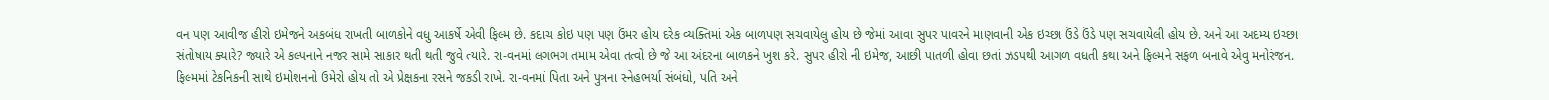વન પણ આવીજ હીરો ઇમેજને અકબંધ રાખતી બાળકોને વધુ આકર્ષે એવી ફિલ્મ છે. કદાચ કોઇ પણ પણ ઉંમર હોય દરેક વ્યક્તિમાં એક બાળપણ સચવાયેલુ હોય છે જેમાં આવા સુપર પાવરને માણવાની એક ઇચ્છા ઉંડે ઉંડે પણ સચવાયેલી હોય છે. અને આ અદમ્ય ઇચ્છા સંતોષાય ક્યારે? જ્યારે એ કલ્પનાને નજર સામે સાકાર થતી થતી જુવે ત્યારે. રા-વનમાં લગભગ તમામ એવા તત્વો છે જે આ અંદરના બાળકને ખુશ કરે. સુપર હીરો ની ઇમેજ, આછી પાતળી હોવા છતાં ઝડપથી આગળ વધતી કથા અને ફિલ્મને સફળ બનાવે એવુ મનોરંજન. ફિલ્મમાં ટેકનિકની સાથે ઇમોશનનો ઉમેરો હોય તો એ પ્રેક્ષકના રસને જકડી રાખે. રા-વનમાં પિતા અને પુત્રના સ્નેહભર્યા સંબંધો, પતિ અને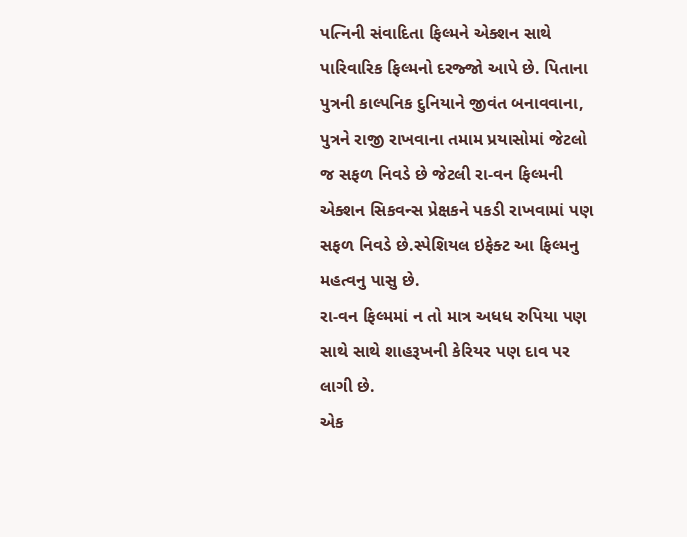પત્નિની સંવાદિતા ફિલ્મને એક્શન સાથે પારિવારિક ફિલ્મનો દરજ્જો આપે છે. પિતાના પુત્રની કાલ્પનિક દુનિયાને જીવંત બનાવવાના, પુત્રને રાજી રાખવાના તમામ પ્રયાસોમાં જેટલો જ સફળ નિવડે છે જેટલી રા-વન ફિલ્મની એક્શન સિકવન્સ પ્રેક્ષકને પકડી રાખવામાં પણ સફળ નિવડે છે.સ્પેશિયલ ઇફેક્ટ આ ફિલ્મનુ મહત્વનુ પાસુ છે.
રા-વન ફિલ્મમાં ન તો માત્ર અધધ રુપિયા પણ સાથે સાથે શાહરૂખની કેરિયર પણ દાવ પર લાગી છે.
એક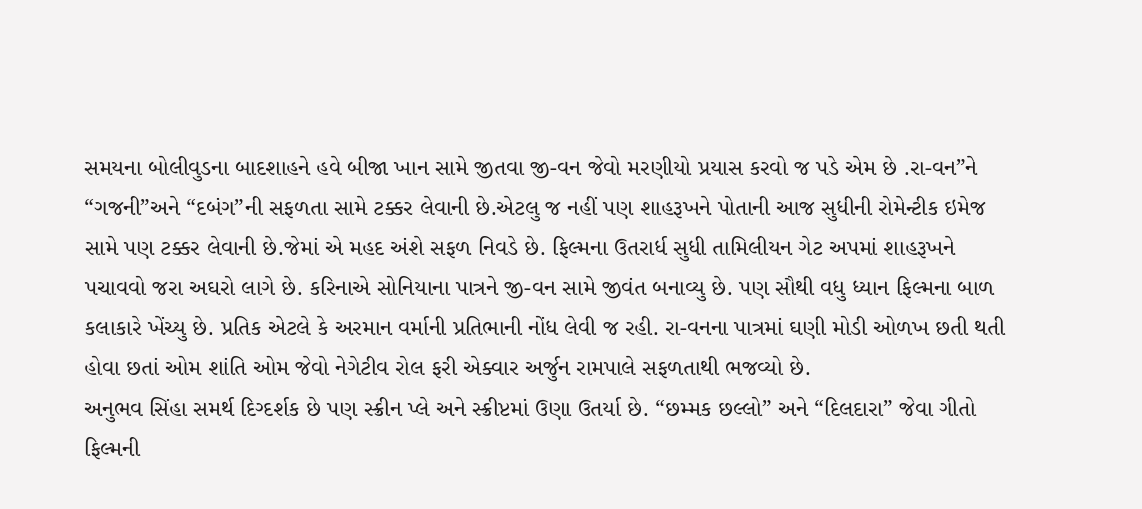સમયના બોલીવુડના બાદશાહને હવે બીજા ખાન સામે જીતવા જી-વન જેવો મરણીયો પ્રયાસ કરવો જ પડે એમ છે .રા-વન”ને “ગજની”અને “દબંગ”ની સફળતા સામે ટક્કર લેવાની છે.એટલુ જ નહીં પણ શાહરૂખને પોતાની આજ સુધીની રોમેન્ટીક ઇમેજ સામે પણ ટક્કર લેવાની છે.જેમાં એ મહદ અંશે સફળ નિવડે છે. ફિલ્મના ઉતરાર્ધ સુધી તામિલીયન ગેટ અપમાં શાહરૂખને પચાવવો જરા અઘરો લાગે છે. કરિનાએ સોનિયાના પાત્રને જી-વન સામે જીવંત બનાવ્યુ છે. પણ સૌથી વધુ ધ્યાન ફિલ્મના બાળ કલાકારે ખેંચ્યુ છે. પ્રતિક એટલે કે અરમાન વર્માની પ્રતિભાની નોંધ લેવી જ રહી. રા-વનના પાત્રમાં ઘણી મોડી ઓળખ છતી થતી હોવા છતાં ઓમ શાંતિ ઓમ જેવો નેગેટીવ રોલ ફરી એક્વાર અર્જુન રામપાલે સફળતાથી ભજવ્યો છે.
અનુભવ સિંહા સમર્થ દિગ્દર્શક છે પણ સ્ક્રીન પ્લે અને સ્ક્રીપ્ટમાં ઉણા ઉતર્યા છે. “છમ્મક છલ્લો” અને “દિલદારા” જેવા ગીતો ફિલ્મની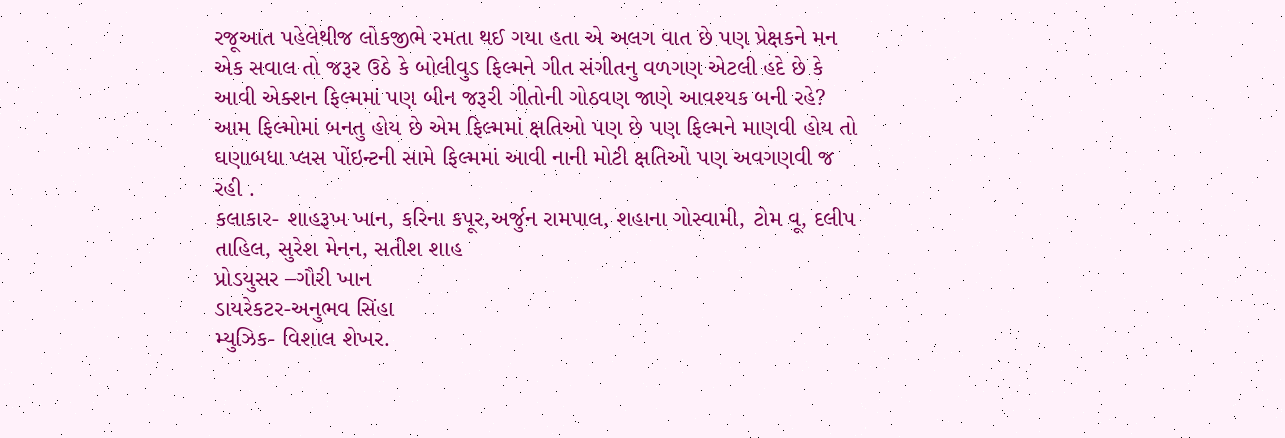રજૂઆત પહેલેથીજ લોકજીભે રમતા થઈ ગયા હતા એ અલગ વાત છે પણ પ્રેક્ષકને મન એક સવાલ તો જરૂર ઉઠે કે બોલીવુડ ફિલ્મને ગીત સંગીતનુ વળગણ એટલી હદે છે કે આવી એક્શન ફિલ્મમાં પણ બીન જરૂરી ગીતોની ગોઠવણ જાણે આવશ્યક બની રહે?
આમ ફિલ્મોમાં બનતુ હોય છે એમ ફિલ્મમાં ક્ષતિઓ પણ છે પણ ફિલ્મને માણવી હોય તો ઘણાબધા પ્લસ પોંઇન્ટની સામે ફિલ્મમાં આવી નાની મોટી ક્ષતિઓ પણ અવગણવી જ રહી .
કલાકાર- શાહરૂખ ખાન, કરિના કપૂર,અર્જુન રામપાલ, શહાના ગોસ્વામી, ટોમ વૂ, દલીપ તાહિલ, સુરેશ મેનન, સતીશ શાહ
પ્રોડયુસર –ગૌરી ખાન
ડાયરેકટર-અનુભવ સિંહા
મ્યુઝિક- વિશાલ શેખર.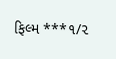ફિલ્મ ***૧/૨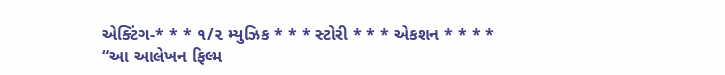એક્ટિંગ-* * * ૧/૨ મ્યુઝિક * * * સ્ટોરી * * * એકશન * * * *
“આ આલેખન ફિલ્મ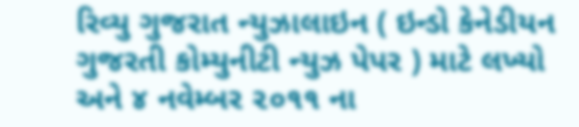રિવ્યુ ગુજરાત ન્યુઝાલાઇન ( ઇન્ડો કેનેડીયન ગુજરતી કોમ્યુનીટી ન્યુઝ પેપર ) માટે લખ્યો અને ૪ નવેમ્બર ૨૦૧૧ ના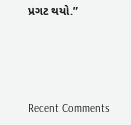પ્રગટ થયો.”




Recent Comments